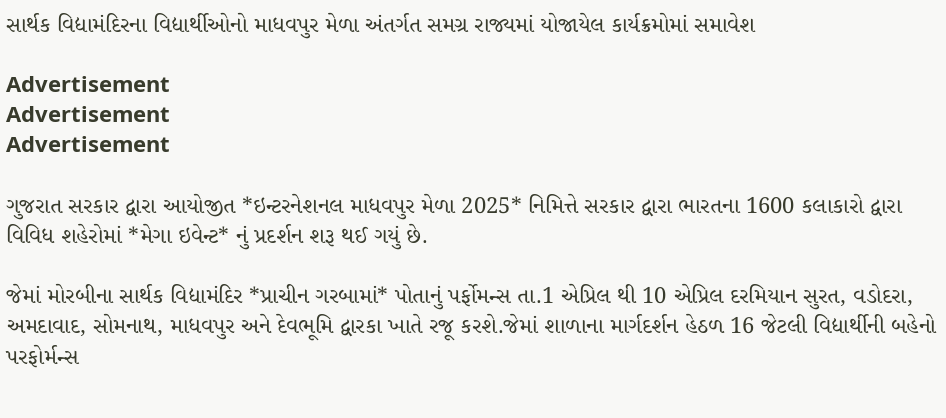સાર્થક વિદ્યામંદિરના વિદ્યાર્થીઓનો માધવપુર મેળા અંતર્ગત સમગ્ર રાજ્યમાં યોજાયેલ કાર્યક્રમોમાં સમાવેશ

Advertisement
Advertisement
Advertisement

ગુજરાત સરકાર દ્વારા આયોજીત *ઇન્ટરનેશનલ માધવપુર મેળા 2025* નિમિત્તે સરકાર દ્વારા ભારતના 1600 કલાકારો દ્વારા વિવિધ શહેરોમાં *મેગા ઇવેન્ટ* નું પ્રદર્શન શરૂ થઈ ગયું છે.

જેમાં મોરબીના સાર્થક વિદ્યામંદિર *પ્રાચીન ગરબામાં* પોતાનું પર્ફોમન્સ તા.1 એપ્રિલ થી 10 એપ્રિલ દરમિયાન સુરત, વડોદરા, અમદાવાદ, સોમનાથ, માધવપુર અને દેવભૂમિ દ્વારકા ખાતે રજૂ કરશે.જેમાં શાળાના માર્ગદર્શન હેઠળ 16 જેટલી વિદ્યાર્થીની બહેનો પરફોર્મન્સ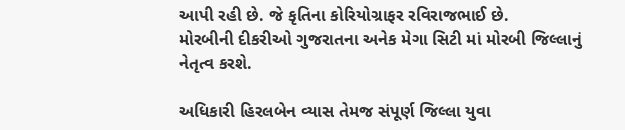આપી રહી છે. જે કૃતિના કોરિયોગ્રાફર રવિરાજભાઈ છે.
મોરબીની દીકરીઓ ગુજરાતના અનેક મેગા સિટી માં મોરબી જિલ્લાનું નેતૃત્વ કરશે.

અધિકારી હિરલબેન વ્યાસ તેમજ સંપૂર્ણ જિલ્લા યુવા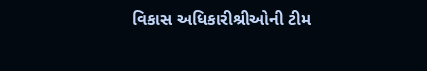વિકાસ અધિકારીશ્રીઓની ટીમ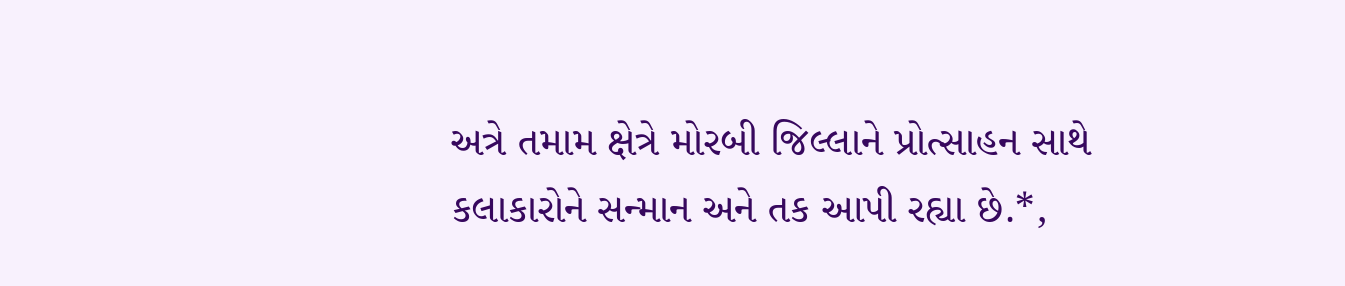અત્રે તમામ ક્ષેત્રે મોરબી જિલ્લાને પ્રોત્સાહન સાથે કલાકારોને સન્માન અને તક આપી રહ્યા છે.*,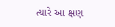ત્યારે આ ક્ષણ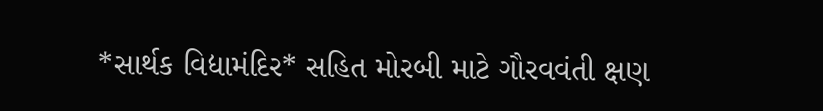*સાર્થક વિદ્યામંદિર* સહિત મોરબી માટે ગૌરવવંતી ક્ષણ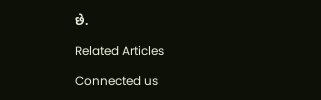છે.

Related Articles

Connected us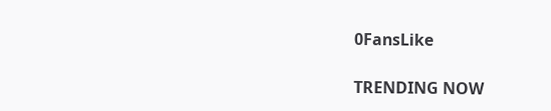0FansLike

TRENDING NOW